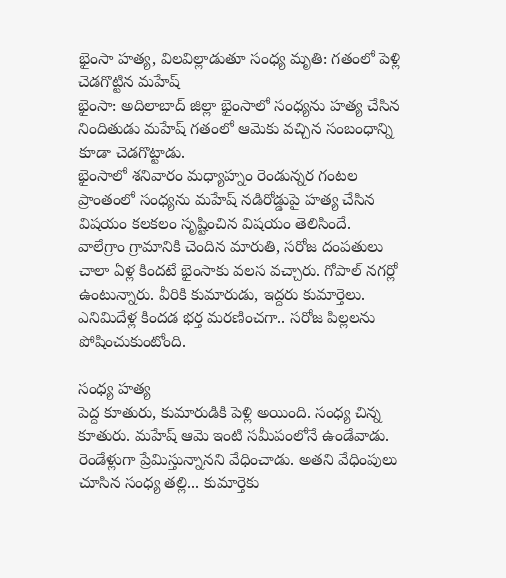భైంసా హత్య, విలవిల్లాడుతూ సంధ్య మృతి: గతంలో పెళ్లి చెడగొట్టిన మహేష్
భైంసా: అదిలాబాద్ జిల్లా భైంసాలో సంధ్యను హత్య చేసిన నిందితుడు మహేష్ గతంలో ఆమెకు వచ్చిన సంబంధాన్ని కూడా చెడగొట్టాడు.
భైంసాలో శనివారం మధ్యాహ్నం రెండున్నర గంటల ప్రాంతంలో సంధ్యను మహేష్ నడిరోడ్డుపై హత్య చేసిన విషయం కలకలం సృష్టించిన విషయం తెలిసిందే.
వాలేగ్రాం గ్రామానికి చెందిన మారుతి, సరోజ దంపతులు చాలా ఏళ్ల కిందటే భైంసాకు వలస వచ్చారు. గోపాల్ నగర్లో ఉంటున్నారు. వీరికి కుమారుడు, ఇద్దరు కుమార్తెలు. ఎనిమిదేళ్ల కిందడ భర్త మరణించగా.. సరోజ పిల్లలను పోషించుకుంటోంది.

సంధ్య హత్య
పెద్ద కూతురు, కుమారుడికి పెళ్లి అయింది. సంధ్య చిన్న కూతురు. మహేష్ ఆమె ఇంటి సమీపంలోనే ఉండేవాడు. రెండేళ్లుగా ప్రేమిస్తున్నానని వేధించాడు. అతని వేధింపులు చూసిన సంధ్య తల్లి... కుమార్తెకు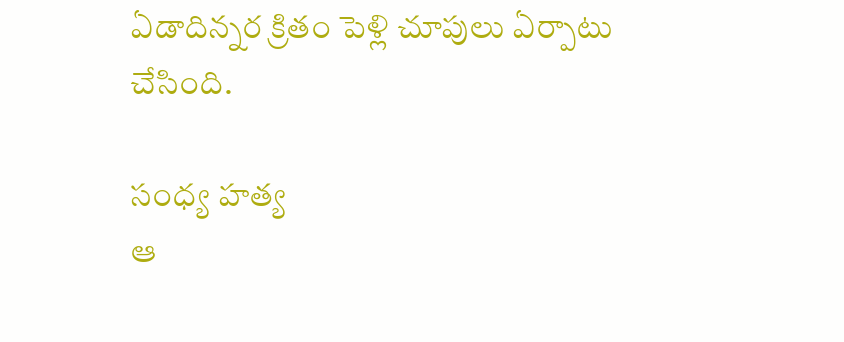ఏడాదిన్నర క్రితం పెళ్లి చూపులు ఏర్పాటు చేసింది.

సంధ్య హత్య
ఆ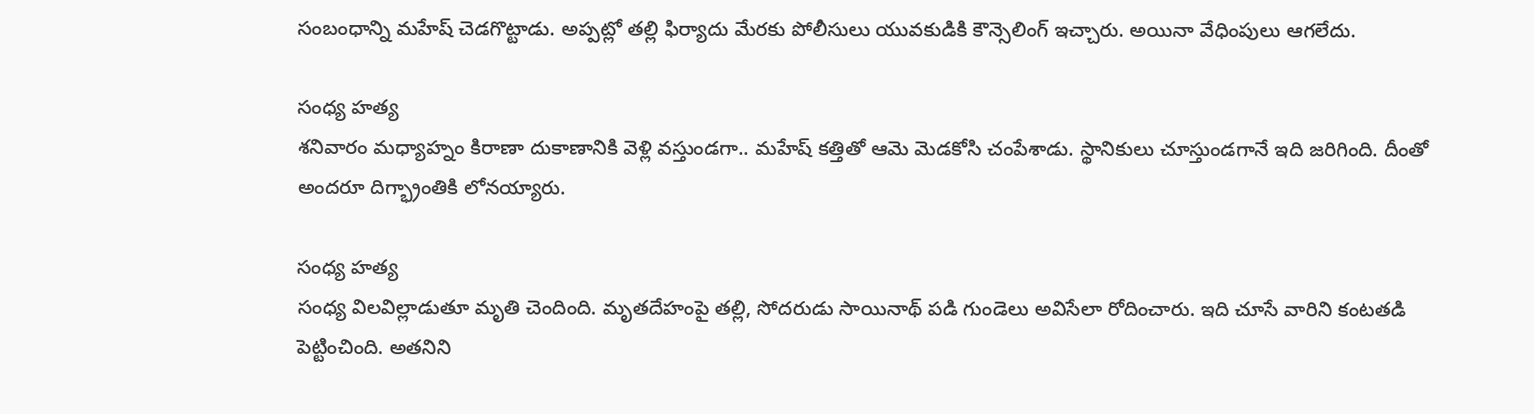సంబంధాన్ని మహేష్ చెడగొట్టాడు. అప్పట్లో తల్లి ఫిర్యాదు మేరకు పోలీసులు యువకుడికి కౌన్సెలింగ్ ఇచ్చారు. అయినా వేధింపులు ఆగలేదు.

సంధ్య హత్య
శనివారం మధ్యాహ్నం కిరాణా దుకాణానికి వెళ్లి వస్తుండగా.. మహేష్ కత్తితో ఆమె మెడకోసి చంపేశాడు. స్థానికులు చూస్తుండగానే ఇది జరిగింది. దీంతో అందరూ దిగ్భ్రాంతికి లోనయ్యారు.

సంధ్య హత్య
సంధ్య విలవిల్లాడుతూ మృతి చెందింది. మృతదేహంపై తల్లి, సోదరుడు సాయినాథ్ పడి గుండెలు అవిసేలా రోదించారు. ఇది చూసే వారిని కంటతడి పెట్టించింది. అతనిని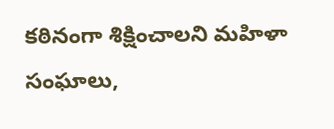కఠినంగా శిక్షించాలని మహిళా సంఘాలు,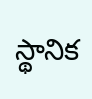స్థానిక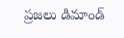ప్రజలు డిమాండ్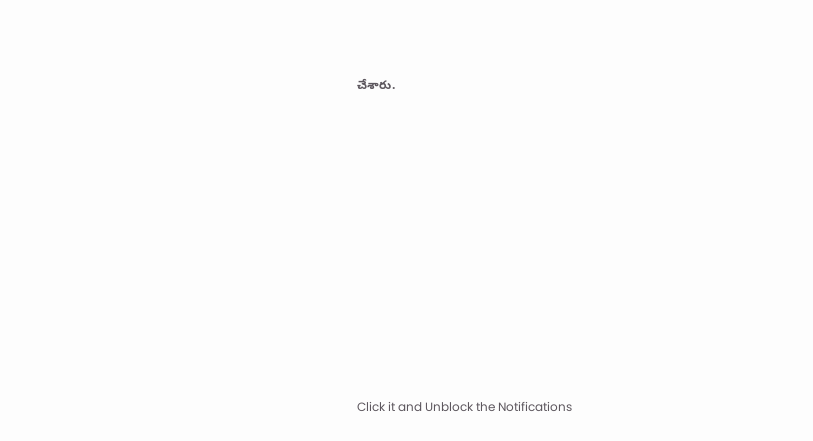చేశారు.












Click it and Unblock the Notifications